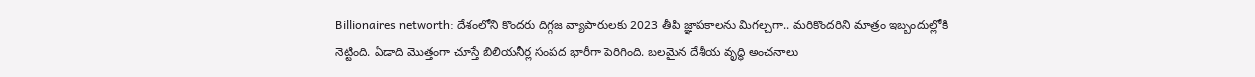Billionaires networth: దేశంలోని కొందరు దిగ్గజ వ్యాపారులకు 2023 తీపి జ్ఞాపకాలను మిగల్చగా.. మరికొందరిని మాత్రం ఇబ్బందుల్లోకి నెట్టింది. ఏడాది మొత్తంగా చూస్తే బిలియనీర్ల సంపద భారీగా పెరిగింది. బలమైన దేశీయ వృద్ధి అంచనాలు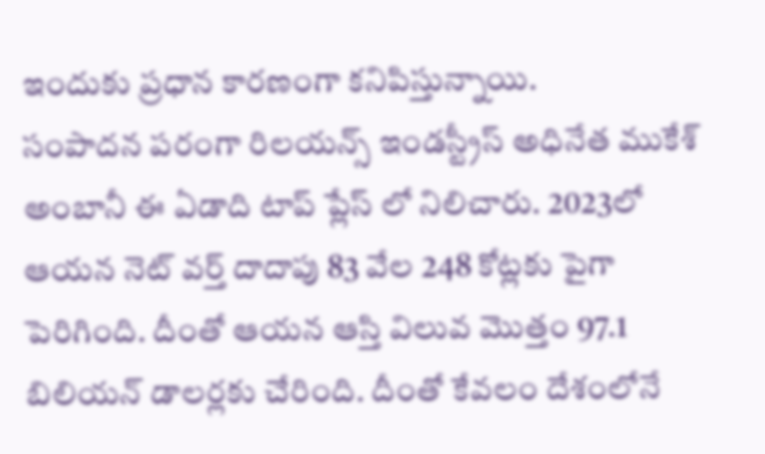ఇందుకు ప్రధాన కారణంగా కనిపిస్తున్నాయి.
సంపాదన పరంగా రిలయన్స్ ఇండస్ట్రీస్ అధినేత ముకేశ్ అంబానీ ఈ ఏడాది టాప్ ప్లేస్ లో నిలిచారు. 2023లో ఆయన నెట్ వర్త్ దాదాపు 83 వేల 248 కోట్లకు పైగా పెరిగింది. దీంతో ఆయన ఆస్తి విలువ మొత్తం 97.1 బిలియన్ డాలర్లకు చేరింది. దీంతో కేవలం దేశంలోనే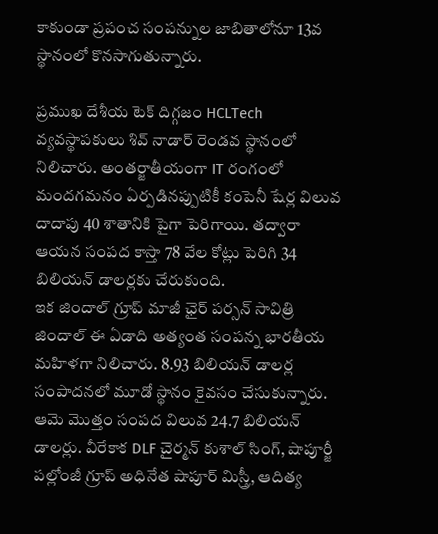కాకుండా ప్రపంచ సంపన్నుల జాబితాలోనూ 13వ స్థానంలో కొనసాగుతున్నారు.

ప్రముఖ దేశీయ టెక్ దిగ్గజం HCLTech వ్యవస్థాపకులు శివ్ నాడార్ రెండవ స్థానంలో నిలిచారు. అంతర్జాతీయంగా IT రంగంలో మందగమనం ఏర్పడినప్పుటికీ కంపెనీ షేర్ల విలువ దాదాపు 40 శాతానికి పైగా పెరిగాయి. తద్వారా ఆయన సంపద కాస్తా 78 వేల కోట్లు పెరిగి 34 బిలియన్ డాలర్లకు చేరుకుంది.
ఇక జిందాల్ గ్రూప్ మాజీ ఛైర్ పర్సన్ సావిత్రి జిందాల్ ఈ ఏడాది అత్యంత సంపన్న భారతీయ మహిళగా నిలిచారు. 8.93 బిలియన్ డాలర్ల సంపాదనలో మూడో స్థానం కైవసం చేసుకున్నారు. ఆమె మొత్తం సంపద విలువ 24.7 బిలియన్ డాలర్లు. వీరేకాక DLF చైర్మన్ కుశాల్ సింగ్, షాపూర్జీ పల్లోంజీ గ్రూప్ అధినేత షాపూర్ మిస్త్రీ, ఆదిత్య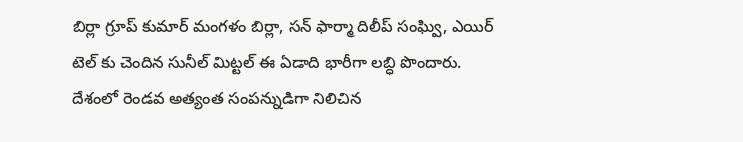బిర్లా గ్రూప్ కుమార్ మంగళం బిర్లా, సన్ ఫార్మా దిలీప్ సంఘ్వి, ఎయిర్ టెల్ కు చెందిన సునీల్ మిట్టల్ ఈ ఏడాది భారీగా లబ్ధి పొందారు.
దేశంలో రెండవ అత్యంత సంపన్నుడిగా నిలిచిన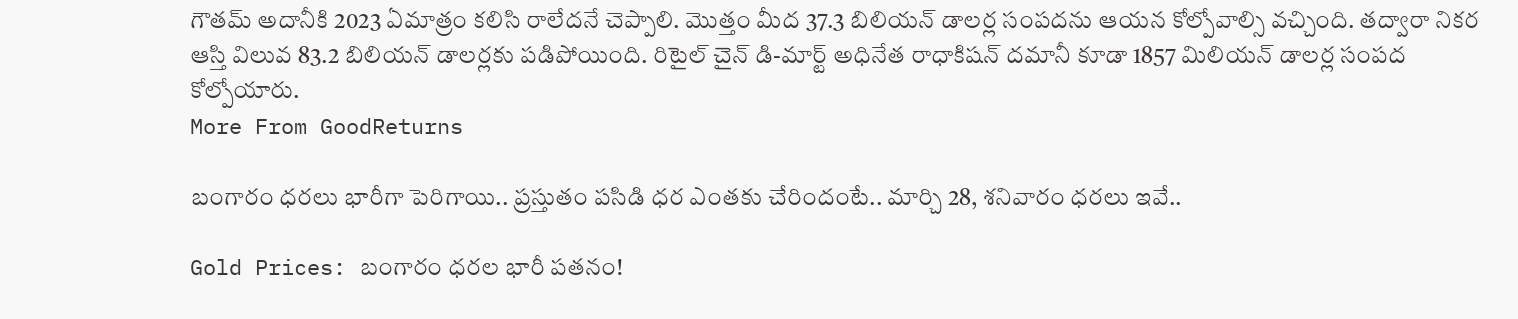గౌతమ్ అదానీకి 2023 ఏమాత్రం కలిసి రాలేదనే చెప్పాలి. మొత్తం మీద 37.3 బిలియన్ డాలర్ల సంపదను ఆయన కోల్పోవాల్సి వచ్చింది. తద్వారా నికర ఆస్తి విలువ 83.2 బిలియన్ డాలర్లకు పడిపోయింది. రిటైల్ చైన్ డి-మార్ట్ అధినేత రాధాకిషన్ దమానీ కూడా 1857 మిలియన్ డాలర్ల సంపద కోల్పోయారు.
More From GoodReturns

బంగారం ధరలు భారీగా పెరిగాయి.. ప్రస్తుతం పసిడి ధర ఎంతకు చేరిందంటే.. మార్చి 28, శనివారం ధరలు ఇవే..

Gold Prices: బంగారం ధరల భారీ పతనం!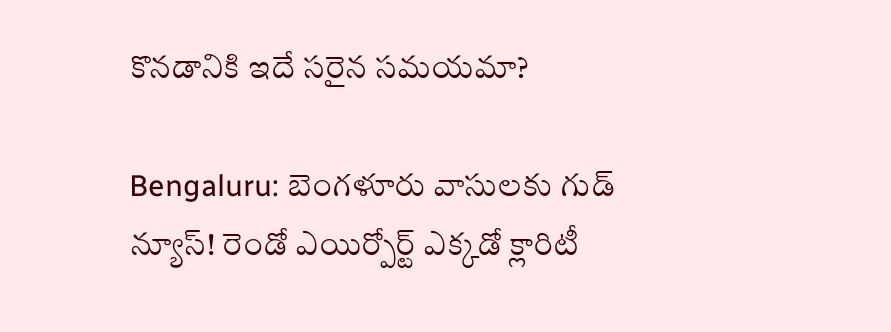కొనడానికి ఇదే సరైన సమయమా?

Bengaluru: బెంగళూరు వాసులకు గుడ్ న్యూస్! రెండో ఎయిర్పోర్ట్ ఎక్కడో క్లారిటీ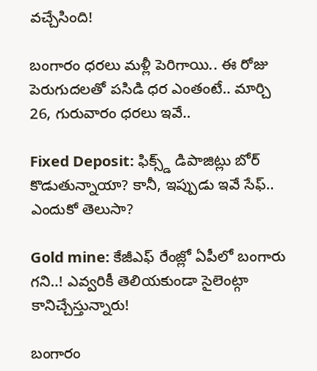వచ్చేసింది!

బంగారం ధరలు మళ్లీ పెరిగాయి.. ఈ రోజు పెరుగుదలతో పసిడి ధర ఎంతంటే.. మార్చి 26, గురువారం ధరలు ఇవే..

Fixed Deposit: ఫిక్స్డ్ డిపాజిట్లు బోర్ కొడుతున్నాయా? కానీ, ఇప్పుడు ఇవే సేఫ్.. ఎందుకో తెలుసా?

Gold mine: కేజీఎఫ్ రేంజ్లో ఏపీలో బంగారు గని..! ఎవ్వరికీ తెలియకుండా సైలెంట్గా కానిచ్చేస్తున్నారు!

బంగారం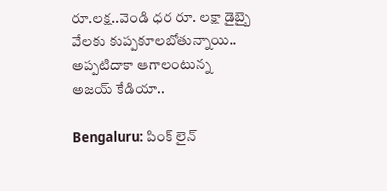రూ.లక్ష..వెండి ధర రూ. లక్షా డైబ్బై వేలకు కుప్పకూలబోతున్నాయి.. అప్పటిదాకా ఆగాలంటున్న అజయ్ కేడియా..

Bengaluru: పింక్ లైన్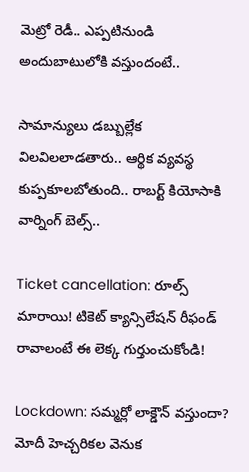మెట్రో రెడీ.. ఎప్పటినుండి అందుబాటులోకి వస్తుందంటే..

సామాన్యులు డబ్బుల్లేక విలవిలలాడతారు.. ఆర్థిక వ్యవస్థ కుప్పకూలబోతుంది.. రాబర్ట్ కియోసాకి వార్నింగ్ బెల్స్..

Ticket cancellation: రూల్స్ మారాయి! టికెట్ క్యాన్సిలేషన్ రీఫండ్ రావాలంటే ఈ లెక్క గుర్తుంచుకోండి!

Lockdown: సమ్మర్లో లాక్డౌన్ వస్తుందా? మోదీ హెచ్చరికల వెనుక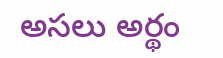అసలు అర్థం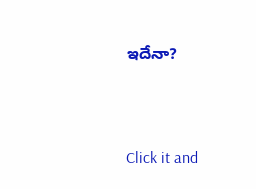ఇదేనా?



Click it and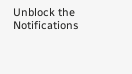Unblock the Notifications